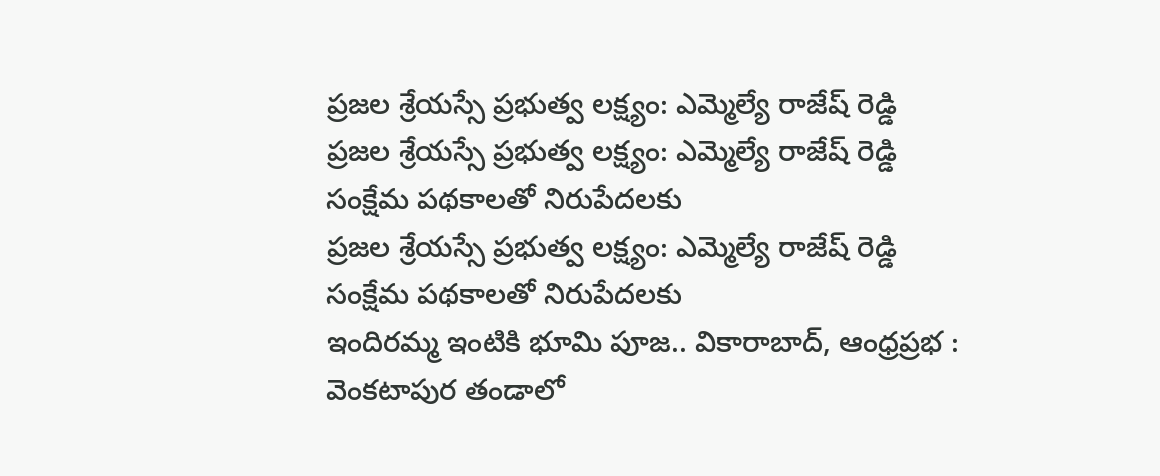ప్రజల శ్రేయస్సే ప్రభుత్వ లక్ష్యం: ఎమ్మెల్యే రాజేష్ రెడ్డి
ప్రజల శ్రేయస్సే ప్రభుత్వ లక్ష్యం: ఎమ్మెల్యే రాజేష్ రెడ్డి సంక్షేమ పథకాలతో నిరుపేదలకు
ప్రజల శ్రేయస్సే ప్రభుత్వ లక్ష్యం: ఎమ్మెల్యే రాజేష్ రెడ్డి సంక్షేమ పథకాలతో నిరుపేదలకు
ఇందిరమ్మ ఇంటికి భూమి పూజ.. వికారాబాద్, ఆంధ్రప్రభ : వెంకటాపుర తండాలో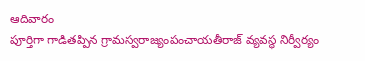ఆదివారం
పూర్తిగా గాడితప్పిన గ్రామస్వరాజ్యంపంచాయతీరాజ్ వ్యవస్థ నిర్వీర్యం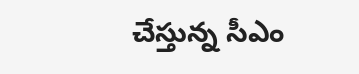చేస్తున్న సీఎం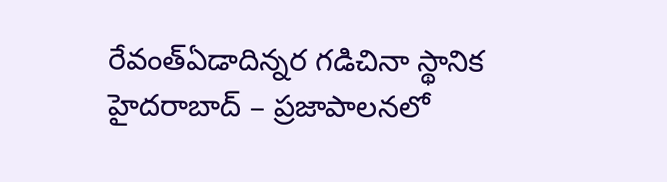రేవంత్ఏడాదిన్నర గడిచినా స్థానిక
హైదరాబాద్ – ప్రజాపాలనలో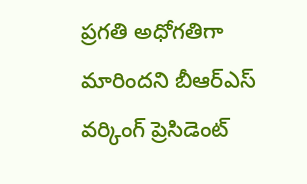ప్రగతి అధోగతిగా మారిందని బీఆర్ఎస్ వర్కింగ్ ప్రెసిడెంట్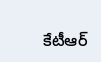కేటీఆర్